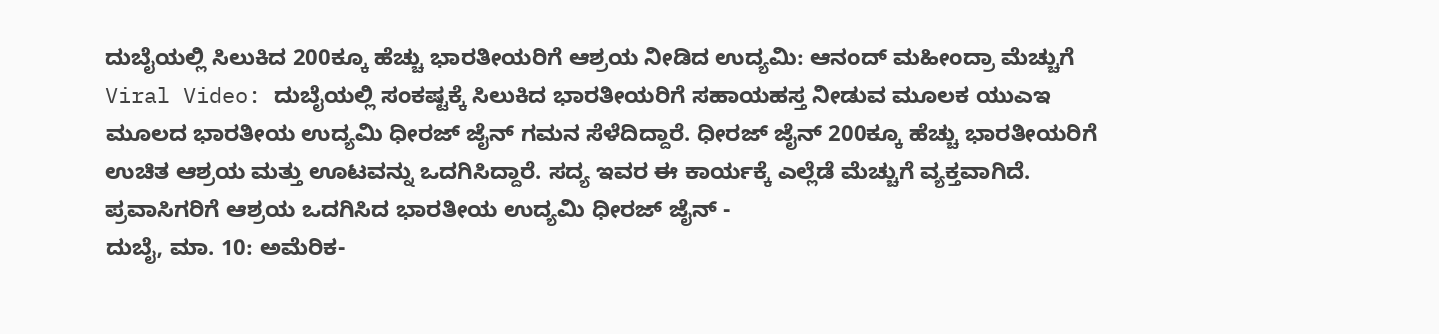ದುಬೈಯಲ್ಲಿ ಸಿಲುಕಿದ 200ಕ್ಕೂ ಹೆಚ್ಚು ಭಾರತೀಯರಿಗೆ ಆಶ್ರಯ ನೀಡಿದ ಉದ್ಯಮಿ: ಆನಂದ್ ಮಹೀಂದ್ರಾ ಮೆಚ್ಚುಗೆ
Viral Video: ದುಬೈಯಲ್ಲಿ ಸಂಕಷ್ಟಕ್ಕೆ ಸಿಲುಕಿದ ಭಾರತೀಯರಿಗೆ ಸಹಾಯಹಸ್ತ ನೀಡುವ ಮೂಲಕ ಯುಎಇ ಮೂಲದ ಭಾರತೀಯ ಉದ್ಯಮಿ ಧೀರಜ್ ಜೈನ್ ಗಮನ ಸೆಳೆದಿದ್ದಾರೆ. ಧೀರಜ್ ಜೈನ್ 200ಕ್ಕೂ ಹೆಚ್ಚು ಭಾರತೀಯರಿಗೆ ಉಚಿತ ಆಶ್ರಯ ಮತ್ತು ಊಟವನ್ನು ಒದಗಿಸಿದ್ದಾರೆ. ಸದ್ಯ ಇವರ ಈ ಕಾರ್ಯಕ್ಕೆ ಎಲ್ಲೆಡೆ ಮೆಚ್ಚುಗೆ ವ್ಯಕ್ತವಾಗಿದೆ.
ಪ್ರವಾಸಿಗರಿಗೆ ಆಶ್ರಯ ಒದಗಿಸಿದ ಭಾರತೀಯ ಉದ್ಯಮಿ ಧೀರಜ್ ಜೈನ್ -
ದುಬೈ, ಮಾ. 10: ಅಮೆರಿಕ-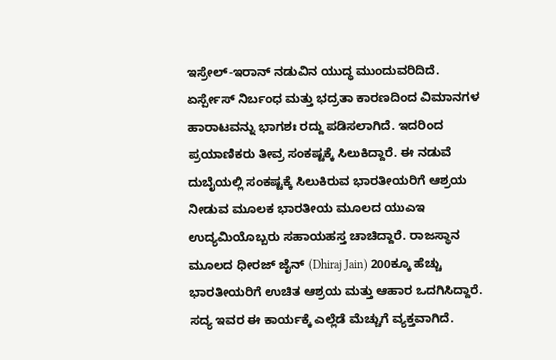ಇಸ್ರೇಲ್-ಇರಾನ್ ನಡುವಿನ ಯುದ್ಧ ಮುಂದುವರಿದಿದೆ. ಏರ್ಸ್ಪೇಸ್ ನಿರ್ಬಂಧ ಮತ್ತು ಭದ್ರತಾ ಕಾರಣದಿಂದ ವಿಮಾನಗಳ ಹಾರಾಟವನ್ನು ಭಾಗಶಃ ರದ್ದು ಪಡಿಸಲಾಗಿದೆ. ಇದರಿಂದ ಪ್ರಯಾಣಿಕರು ತೀವ್ರ ಸಂಕಷ್ಟಕ್ಕೆ ಸಿಲುಕಿದ್ದಾರೆ. ಈ ನಡುವೆ ದುಬೈಯಲ್ಲಿ ಸಂಕಷ್ಟಕ್ಕೆ ಸಿಲುಕಿರುವ ಭಾರತೀಯರಿಗೆ ಆಶ್ರಯ ನೀಡುವ ಮೂಲಕ ಭಾರತೀಯ ಮೂಲದ ಯುಎಇ ಉದ್ಯಮಿಯೊಬ್ಬರು ಸಹಾಯಹಸ್ತ ಚಾಚಿದ್ದಾರೆ. ರಾಜಸ್ಥಾನ ಮೂಲದ ಧೀರಜ್ ಜೈನ್ (Dhiraj Jain) 200ಕ್ಕೂ ಹೆಚ್ಚು ಭಾರತೀಯರಿಗೆ ಉಚಿತ ಆಶ್ರಯ ಮತ್ತು ಆಹಾರ ಒದಗಿಸಿದ್ದಾರೆ. ಸದ್ಯ ಇವರ ಈ ಕಾರ್ಯಕ್ಕೆ ಎಲ್ಲೆಡೆ ಮೆಚ್ಚುಗೆ ವ್ಯಕ್ತವಾಗಿದೆ.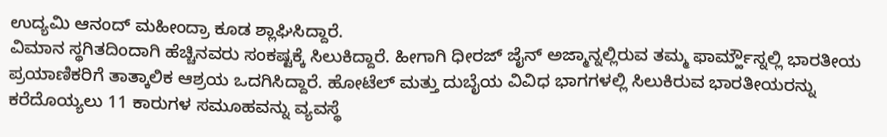ಉದ್ಯಮಿ ಆನಂದ್ ಮಹೀಂದ್ರಾ ಕೂಡ ಶ್ಲಾಘಿಸಿದ್ದಾರೆ.
ವಿಮಾನ ಸ್ಥಗಿತದಿಂದಾಗಿ ಹೆಚ್ಚಿನವರು ಸಂಕಷ್ಟಕ್ಕೆ ಸಿಲುಕಿದ್ದಾರೆ. ಹೀಗಾಗಿ ಧೀರಜ್ ಜೈನ್ ಅಜ್ಮಾನ್ನಲ್ಲಿರುವ ತಮ್ಮ ಫಾರ್ಮ್ಹೌಸ್ನಲ್ಲಿ ಭಾರತೀಯ ಪ್ರಯಾಣಿಕರಿಗೆ ತಾತ್ಕಾಲಿಕ ಆಶ್ರಯ ಒದಗಿಸಿದ್ದಾರೆ. ಹೋಟೆಲ್ ಮತ್ತು ದುಬೈಯ ವಿವಿಧ ಭಾಗಗಳಲ್ಲಿ ಸಿಲುಕಿರುವ ಭಾರತೀಯರನ್ನು ಕರೆದೊಯ್ಯಲು 11 ಕಾರುಗಳ ಸಮೂಹವನ್ನು ವ್ಯವಸ್ಥೆ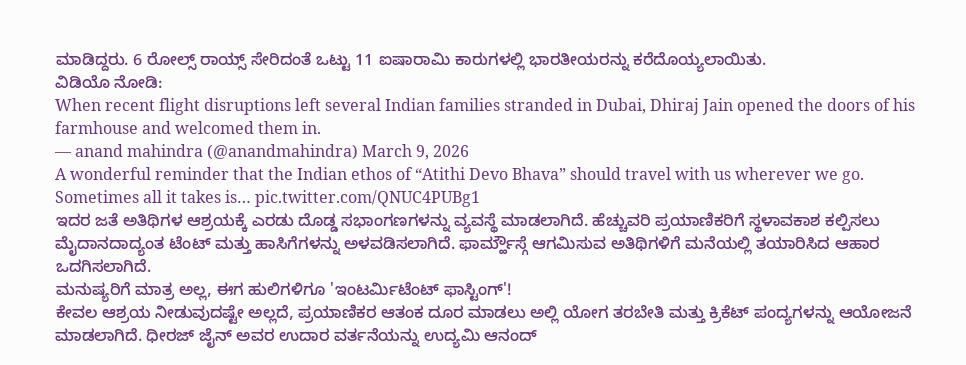ಮಾಡಿದ್ದರು. 6 ರೋಲ್ಸ್ ರಾಯ್ಸ್ ಸೇರಿದಂತೆ ಒಟ್ಟು 11 ಐಷಾರಾಮಿ ಕಾರುಗಳಲ್ಲಿ ಭಾರತೀಯರನ್ನು ಕರೆದೊಯ್ಯಲಾಯಿತು.
ವಿಡಿಯೊ ನೋಡಿ:
When recent flight disruptions left several Indian families stranded in Dubai, Dhiraj Jain opened the doors of his farmhouse and welcomed them in.
— anand mahindra (@anandmahindra) March 9, 2026
A wonderful reminder that the Indian ethos of “Atithi Devo Bhava” should travel with us wherever we go.
Sometimes all it takes is… pic.twitter.com/QNUC4PUBg1
ಇದರ ಜತೆ ಅತಿಥಿಗಳ ಆಶ್ರಯಕ್ಕೆ ಎರಡು ದೊಡ್ಡ ಸಭಾಂಗಣಗಳನ್ನು ವ್ಯವಸ್ಥೆ ಮಾಡಲಾಗಿದೆ. ಹೆಚ್ಚುವರಿ ಪ್ರಯಾಣಿಕರಿಗೆ ಸ್ಥಳಾವಕಾಶ ಕಲ್ಪಿಸಲು ಮೈದಾನದಾದ್ಯಂತ ಟೆಂಟ್ ಮತ್ತು ಹಾಸಿಗೆಗಳನ್ನು ಅಳವಡಿಸಲಾಗಿದೆ. ಫಾರ್ಮ್ಹೌಸ್ಗೆ ಆಗಮಿಸುವ ಅತಿಥಿಗಳಿಗೆ ಮನೆಯಲ್ಲಿ ತಯಾರಿಸಿದ ಆಹಾರ ಒದಗಿಸಲಾಗಿದೆ.
ಮನುಷ್ಯರಿಗೆ ಮಾತ್ರ ಅಲ್ಲ, ಈಗ ಹುಲಿಗಳಿಗೂ 'ಇಂಟರ್ಮಿಟೆಂಟ್ ಫಾಸ್ಟಿಂಗ್'!
ಕೇವಲ ಆಶ್ರಯ ನೀಡುವುದಷ್ಟೇ ಅಲ್ಲದೆ, ಪ್ರಯಾಣಿಕರ ಆತಂಕ ದೂರ ಮಾಡಲು ಅಲ್ಲಿ ಯೋಗ ತರಬೇತಿ ಮತ್ತು ಕ್ರಿಕೆಟ್ ಪಂದ್ಯಗಳನ್ನು ಆಯೋಜನೆ ಮಾಡಲಾಗಿದೆ. ಧೀರಜ್ ಜೈನ್ ಅವರ ಉದಾರ ವರ್ತನೆಯನ್ನು ಉದ್ಯಮಿ ಆನಂದ್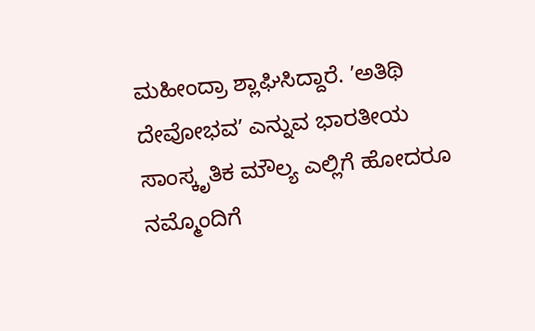ಮಹೀಂದ್ರಾ ಶ್ಲಾಘಿಸಿದ್ದಾರೆ. ʼಅತಿಥಿ ದೇವೋಭವʼ ಎನ್ನುವ ಭಾರತೀಯ ಸಾಂಸ್ಕೃತಿಕ ಮೌಲ್ಯ ಎಲ್ಲಿಗೆ ಹೋದರೂ ನಮ್ಮೊಂದಿಗೆ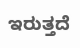ಇರುತ್ತದೆ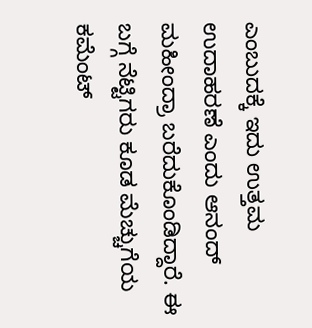ಎಂಬುದಕ್ಕೆ ಇದು ಉತ್ತಮ ಉದಾಹರಣೆ ಎಂದು ಆನಂದ್ ಮಹೀಂದ್ರಾ ಬರೆದುಕೊಂಡಿದ್ದಾರೆ. ಈ ಬಗ್ಗೆ ನೆಟ್ಟಿಗರು ಕೂಡ ಮೆಚ್ಚುಗೆಯ ಕಮೆಂಟ್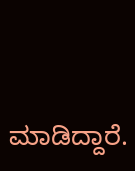ಮಾಡಿದ್ದಾರೆ.